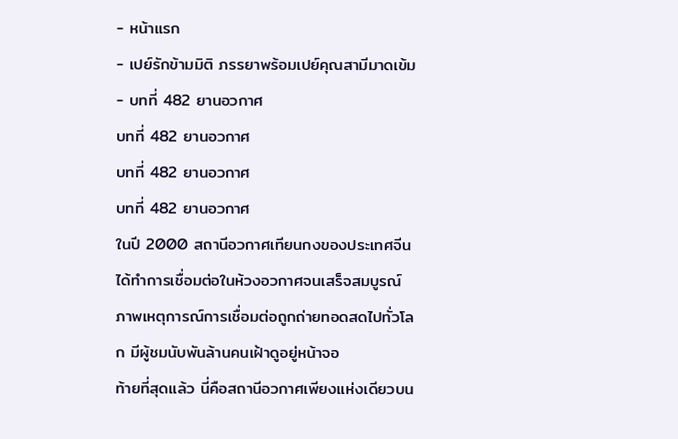- หน้าแรก
- เปย์รักข้ามมิติ ภรรยาพร้อมเปย์คุณสามีมาดเข้ม
- บทที่ 482 ยานอวกาศ
บทที่ 482 ยานอวกาศ
บทที่ 482 ยานอวกาศ
บทที่ 482 ยานอวกาศ
ในปี 2000 สถานีอวกาศเทียนกงของประเทศจีนได้ทำการเชื่อมต่อในห้วงอวกาศจนเสร็จสมบูรณ์
ภาพเหตุการณ์การเชื่อมต่อถูกถ่ายทอดสดไปทั่วโลก มีผู้ชมนับพันล้านคนเฝ้าดูอยู่หน้าจอ
ท้ายที่สุดแล้ว นี่คือสถานีอวกาศเพียงแห่งเดียวบน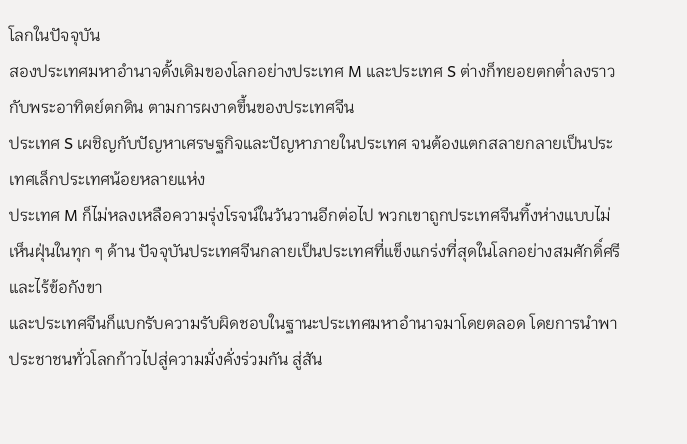โลกในปัจจุบัน
สองประเทศมหาอำนาจดั้งเดิมของโลกอย่างประเทศ M และประเทศ S ต่างก็ทยอยตกต่ำลงราวกับพระอาทิตย์ตกดิน ตามการผงาดขึ้นของประเทศจีน
ประเทศ S เผชิญกับปัญหาเศรษฐกิจและปัญหาภายในประเทศ จนต้องแตกสลายกลายเป็นประเทศเล็กประเทศน้อยหลายแห่ง
ประเทศ M ก็ไม่หลงเหลือความรุ่งโรจน์ในวันวานอีกต่อไป พวกเขาถูกประเทศจีนทิ้งห่างแบบไม่เห็นฝุ่นในทุก ๆ ด้าน ปัจจุบันประเทศจีนกลายเป็นประเทศที่แข็งแกร่งที่สุดในโลกอย่างสมศักดิ์ศรีและไร้ข้อกังขา
และประเทศจีนก็แบกรับความรับผิดชอบในฐานะประเทศมหาอำนาจมาโดยตลอด โดยการนำพาประชาชนทั่วโลกก้าวไปสู่ความมั่งคั่งร่วมกัน สู่สัน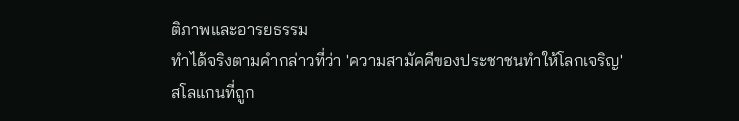ติภาพและอารยธรรม
ทำได้จริงตามคำกล่าวที่ว่า 'ความสามัคคีของประชาชนทำให้โลกเจริญ'
สโลแกนที่ถูก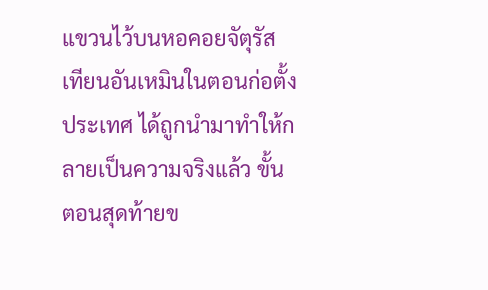แขวนไว้บนหอคอยจัตุรัสเทียนอันเหมินในตอนก่อตั้งประเทศ ได้ถูกนำมาทำให้กลายเป็นความจริงแล้ว ขั้นตอนสุดท้ายข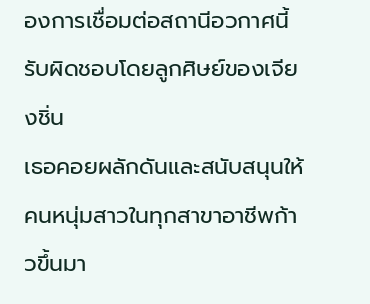องการเชื่อมต่อสถานีอวกาศนี้ รับผิดชอบโดยลูกศิษย์ของเจียงชิ่น
เธอคอยผลักดันและสนับสนุนให้คนหนุ่มสาวในทุกสาขาอาชีพก้าวขึ้นมา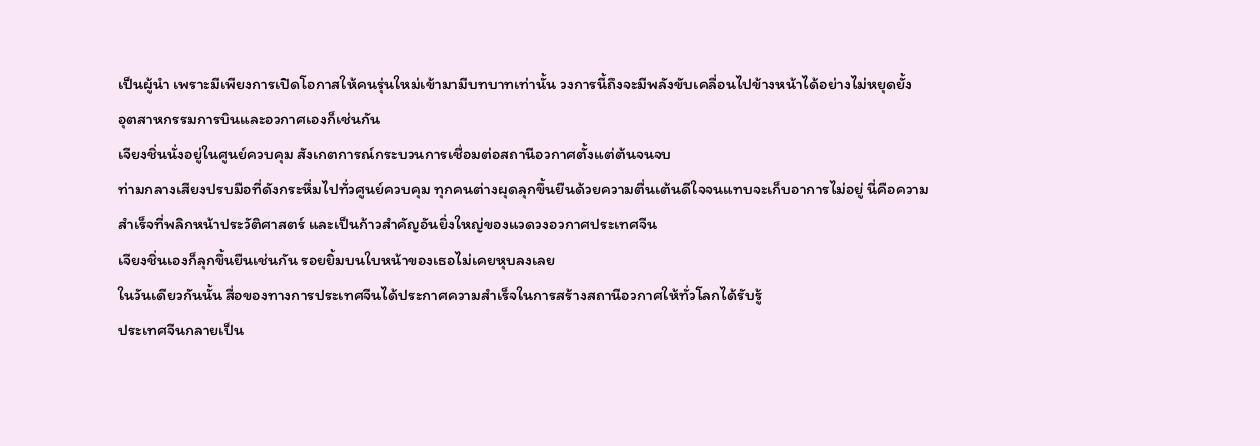เป็นผู้นำ เพราะมีเพียงการเปิดโอกาสให้คนรุ่นใหม่เข้ามามีบทบาทเท่านั้น วงการนี้ถึงจะมีพลังขับเคลื่อนไปข้างหน้าได้อย่างไม่หยุดยั้ง
อุตสาหกรรมการบินและอวกาศเองก็เช่นกัน
เจียงชิ่นนั่งอยู่ในศูนย์ควบคุม สังเกตการณ์กระบวนการเชื่อมต่อสถานีอวกาศตั้งแต่ต้นจนจบ
ท่ามกลางเสียงปรบมือที่ดังกระหึ่มไปทั่วศูนย์ควบคุม ทุกคนต่างผุดลุกขึ้นยืนด้วยความตื่นเต้นดีใจจนแทบจะเก็บอาการไม่อยู่ นี่คือความสำเร็จที่พลิกหน้าประวัติศาสตร์ และเป็นก้าวสำคัญอันยิ่งใหญ่ของแวดวงอวกาศประเทศจีน
เจียงชิ่นเองก็ลุกขึ้นยืนเช่นกัน รอยยิ้มบนใบหน้าของเธอไม่เคยหุบลงเลย
ในวันเดียวกันนั้น สื่อของทางการประเทศจีนได้ประกาศความสำเร็จในการสร้างสถานีอวกาศให้ทั่วโลกได้รับรู้
ประเทศจีนกลายเป็น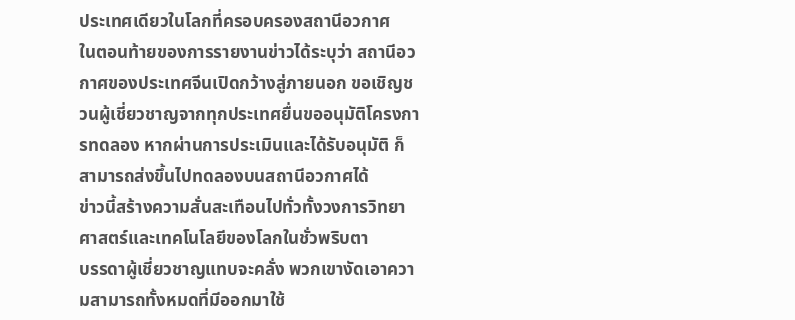ประเทศเดียวในโลกที่ครอบครองสถานีอวกาศ
ในตอนท้ายของการรายงานข่าวได้ระบุว่า สถานีอวกาศของประเทศจีนเปิดกว้างสู่ภายนอก ขอเชิญชวนผู้เชี่ยวชาญจากทุกประเทศยื่นขออนุมัติโครงการทดลอง หากผ่านการประเมินและได้รับอนุมัติ ก็สามารถส่งขึ้นไปทดลองบนสถานีอวกาศได้
ข่าวนี้สร้างความสั่นสะเทือนไปทั่วทั้งวงการวิทยาศาสตร์และเทคโนโลยีของโลกในชั่วพริบตา
บรรดาผู้เชี่ยวชาญแทบจะคลั่ง พวกเขางัดเอาความสามารถทั้งหมดที่มีออกมาใช้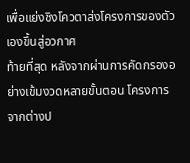เพื่อแย่งชิงโควตาส่งโครงการของตัวเองขึ้นสู่อวกาศ
ท้ายที่สุด หลังจากผ่านการคัดกรองอย่างเข้มงวดหลายขั้นตอน โครงการจากต่างป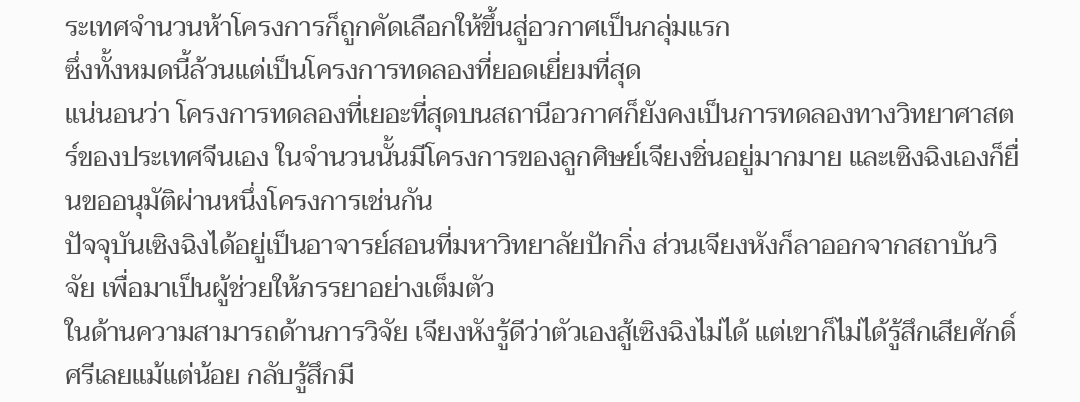ระเทศจำนวนห้าโครงการก็ถูกคัดเลือกให้ขึ้นสู่อวกาศเป็นกลุ่มแรก
ซึ่งทั้งหมดนี้ล้วนแต่เป็นโครงการทดลองที่ยอดเยี่ยมที่สุด
แน่นอนว่า โครงการทดลองที่เยอะที่สุดบนสถานีอวกาศก็ยังคงเป็นการทดลองทางวิทยาศาสตร์ของประเทศจีนเอง ในจำนวนนั้นมีโครงการของลูกศิษย์เจียงชิ่นอยู่มากมาย และเซิงฉิงเองก็ยื่นขออนุมัติผ่านหนึ่งโครงการเช่นกัน
ปัจจุบันเซิงฉิงได้อยู่เป็นอาจารย์สอนที่มหาวิทยาลัยปักกิ่ง ส่วนเจียงหังก็ลาออกจากสถาบันวิจัย เพื่อมาเป็นผู้ช่วยให้ภรรยาอย่างเต็มตัว
ในด้านความสามารถด้านการวิจัย เจียงหังรู้ดีว่าตัวเองสู้เซิงฉิงไม่ได้ แต่เขาก็ไม่ได้รู้สึกเสียศักดิ์ศรีเลยแม้แต่น้อย กลับรู้สึกมี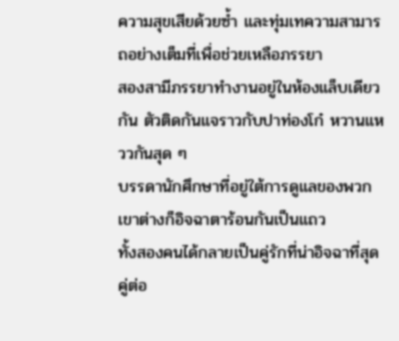ความสุขเสียด้วยซ้ำ และทุ่มเทความสามารถอย่างเต็มที่เพื่อช่วยเหลือภรรยา
สองสามีภรรยาทำงานอยู่ในห้องแล็บเดียวกัน ตัวติดกันแจราวกับปาท่องโก๋ หวานแหววกันสุด ๆ
บรรดานักศึกษาที่อยู่ใต้การดูแลของพวกเขาต่างก็อิจฉาตาร้อนกันเป็นแถว
ทั้งสองคนได้กลายเป็นคู่รักที่น่าอิจฉาที่สุดคู่ต่อ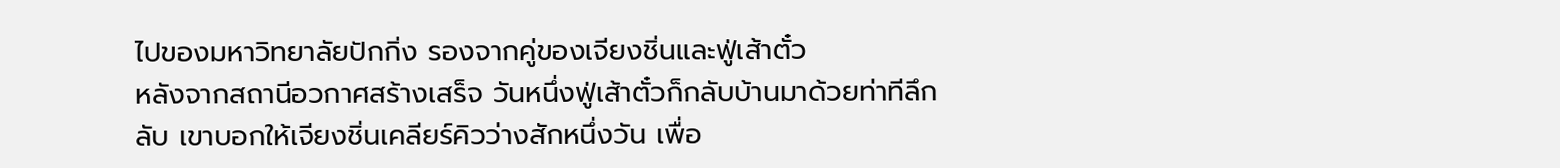ไปของมหาวิทยาลัยปักกิ่ง รองจากคู่ของเจียงชิ่นและฟู่เส้าตั๋ว
หลังจากสถานีอวกาศสร้างเสร็จ วันหนึ่งฟู่เส้าตั๋วก็กลับบ้านมาด้วยท่าทีลึกลับ เขาบอกให้เจียงชิ่นเคลียร์คิวว่างสักหนึ่งวัน เพื่อ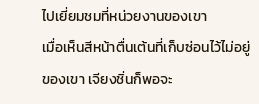ไปเยี่ยมชมที่หน่วยงานของเขา
เมื่อเห็นสีหน้าตื่นเต้นที่เก็บซ่อนไว้ไม่อยู่ของเขา เจียงชิ่นก็พอจะ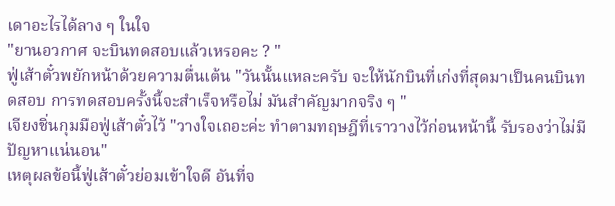เดาอะไรได้ลาง ๆ ในใจ
"ยานอวกาศ จะบินทดสอบแล้วเหรอคะ ? "
ฟู่เส้าตั๋วพยักหน้าด้วยความตื่นเต้น "วันนั้นแหละครับ จะให้นักบินที่เก่งที่สุดมาเป็นคนบินทดสอบ การทดสอบครั้งนี้จะสำเร็จหรือไม่ มันสำคัญมากจริง ๆ "
เจียงชิ่นกุมมือฟู่เส้าตั๋วไว้ "วางใจเถอะค่ะ ทำตามทฤษฎีที่เราวางไว้ก่อนหน้านี้ รับรองว่าไม่มีปัญหาแน่นอน"
เหตุผลข้อนี้ฟู่เส้าตั๋วย่อมเข้าใจดี อันที่จ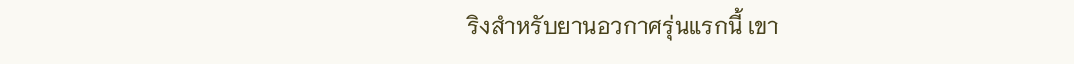ริงสำหรับยานอวกาศรุ่นแรกนี้ เขา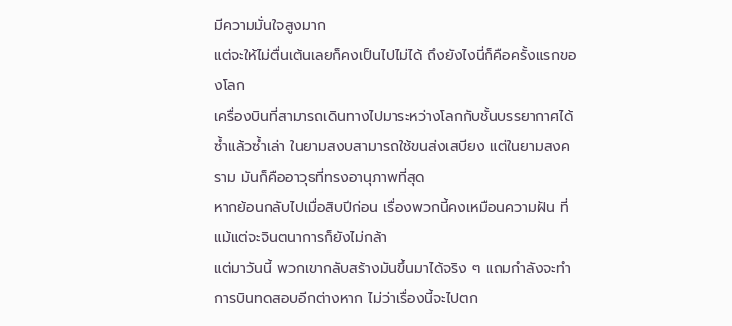มีความมั่นใจสูงมาก
แต่จะให้ไม่ตื่นเต้นเลยก็คงเป็นไปไม่ได้ ถึงยังไงนี่ก็คือครั้งแรกของโลก
เครื่องบินที่สามารถเดินทางไปมาระหว่างโลกกับชั้นบรรยากาศได้ซ้ำแล้วซ้ำเล่า ในยามสงบสามารถใช้ขนส่งเสบียง แต่ในยามสงคราม มันก็คืออาวุธที่ทรงอานุภาพที่สุด
หากย้อนกลับไปเมื่อสิบปีก่อน เรื่องพวกนี้คงเหมือนความฝัน ที่แม้แต่จะจินตนาการก็ยังไม่กล้า
แต่มาวันนี้ พวกเขากลับสร้างมันขึ้นมาได้จริง ๆ แถมกำลังจะทำการบินทดสอบอีกต่างหาก ไม่ว่าเรื่องนี้จะไปตก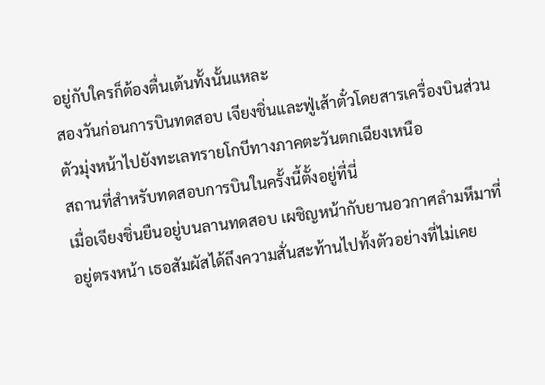อยู่กับใครก็ต้องตื่นเต้นทั้งนั้นแหละ
สองวันก่อนการบินทดสอบ เจียงชิ่นและฟู่เส้าตั๋วโดยสารเครื่องบินส่วนตัวมุ่งหน้าไปยังทะเลทรายโกบีทางภาคตะวันตกเฉียงเหนือ
สถานที่สำหรับทดสอบการบินในครั้งนี้ตั้งอยู่ที่นี่
เมื่อเจียงชิ่นยืนอยู่บนลานทดสอบ เผชิญหน้ากับยานอวกาศลำมหึมาที่อยู่ตรงหน้า เธอสัมผัสได้ถึงความสั่นสะท้านไปทั้งตัวอย่างที่ไม่เคย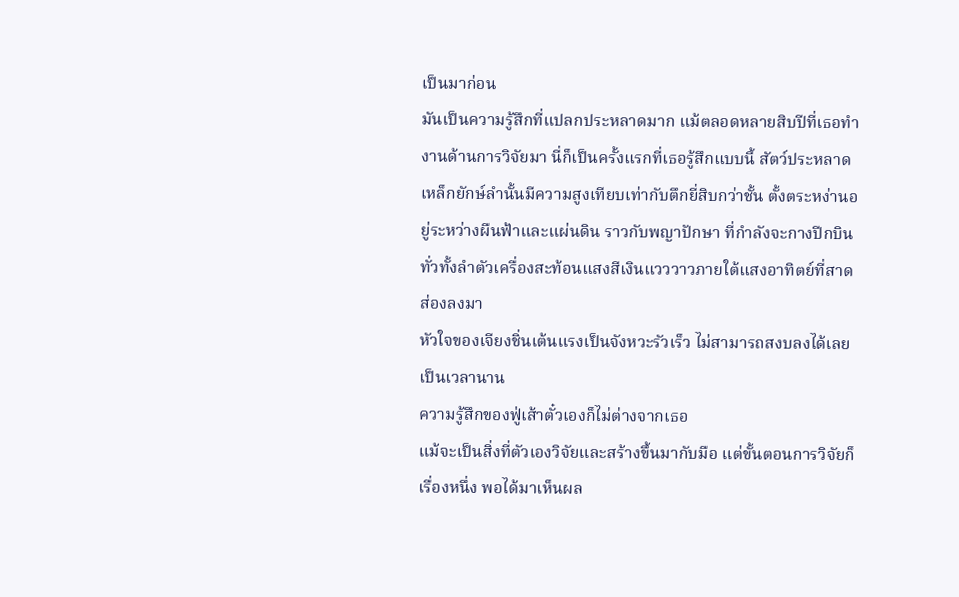เป็นมาก่อน
มันเป็นความรู้สึกที่แปลกประหลาดมาก แม้ตลอดหลายสิบปีที่เธอทำงานด้านการวิจัยมา นี่ก็เป็นครั้งแรกที่เธอรู้สึกแบบนี้ สัตว์ประหลาดเหล็กยักษ์ลำนั้นมีความสูงเทียบเท่ากับตึกยี่สิบกว่าชั้น ตั้งตระหง่านอยู่ระหว่างผืนฟ้าและแผ่นดิน ราวกับพญาปักษา ที่กำลังจะกางปีกบิน
ทั่วทั้งลำตัวเครื่องสะท้อนแสงสีเงินแวววาวภายใต้แสงอาทิตย์ที่สาดส่องลงมา
หัวใจของเจียงชิ่นเต้นแรงเป็นจังหวะรัวเร็ว ไม่สามารถสงบลงได้เลยเป็นเวลานาน
ความรู้สึกของฟู่เส้าตั๋วเองก็ไม่ต่างจากเธอ
แม้จะเป็นสิ่งที่ตัวเองวิจัยและสร้างขึ้นมากับมือ แต่ขั้นตอนการวิจัยก็เรื่องหนึ่ง พอได้มาเห็นผล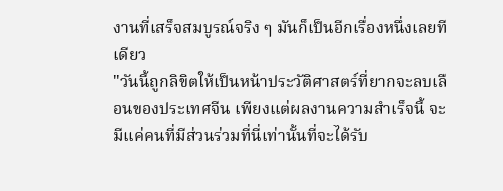งานที่เสร็จสมบูรณ์จริง ๆ มันก็เป็นอีกเรื่องหนึ่งเลยทีเดียว
"วันนี้ถูกลิขิตให้เป็นหน้าประวัติศาสตร์ที่ยากจะลบเลือนของประเทศจีน เพียงแต่ผลงานความสำเร็จนี้ จะมีแค่คนที่มีส่วนร่วมที่นี่เท่านั้นที่จะได้รับ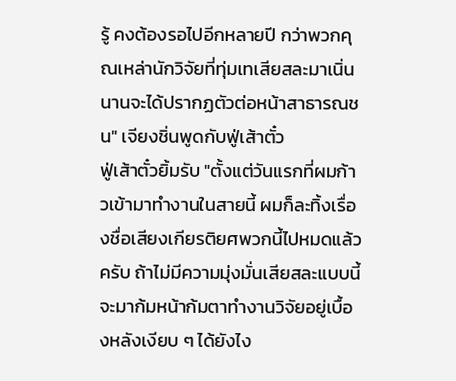รู้ คงต้องรอไปอีกหลายปี กว่าพวกคุณเหล่านักวิจัยที่ทุ่มเทเสียสละมาเนิ่นนานจะได้ปรากฏตัวต่อหน้าสาธารณชน" เจียงชิ่นพูดกับฟู่เส้าตั๋ว
ฟู่เส้าตั๋วยิ้มรับ "ตั้งแต่วันแรกที่ผมก้าวเข้ามาทำงานในสายนี้ ผมก็ละทิ้งเรื่องชื่อเสียงเกียรติยศพวกนี้ไปหมดแล้วครับ ถ้าไม่มีความมุ่งมั่นเสียสละแบบนี้ จะมาก้มหน้าก้มตาทำงานวิจัยอยู่เบื้องหลังเงียบ ๆ ได้ยังไง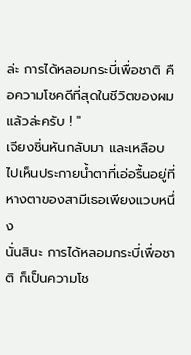ล่ะ การได้หลอมกระบี่เพื่อชาติ คือความโชคดีที่สุดในชีวิตของผมแล้วล่ะครับ ! "
เจียงชิ่นหันกลับมา และเหลือบไปเห็นประกายน้ำตาที่เอ่อรื้นอยู่ที่หางตาของสามีเธอเพียงแวบหนึ่ง
นั่นสินะ การได้หลอมกระบี่เพื่อชาติ ก็เป็นความโช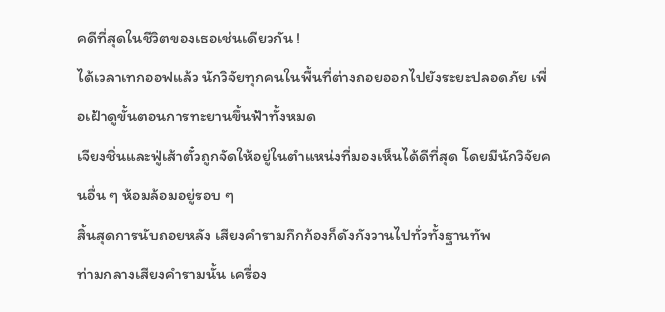คดีที่สุดในชีวิตของเธอเช่นเดียวกัน !
ได้เวลาเทกออฟแล้ว นักวิจัยทุกคนในพื้นที่ต่างถอยออกไปยังระยะปลอดภัย เพื่อเฝ้าดูขั้นตอนการทะยานขึ้นฟ้าทั้งหมด
เจียงชิ่นและฟู่เส้าตั๋วถูกจัดให้อยู่ในตำแหน่งที่มองเห็นได้ดีที่สุด โดยมีนักวิจัยคนอื่น ๆ ห้อมล้อมอยู่รอบ ๆ
สิ้นสุดการนับถอยหลัง เสียงคำรามกึกก้องก็ดังกังวานไปทั่วทั้งฐานทัพ
ท่ามกลางเสียงคำรามนั้น เครื่อง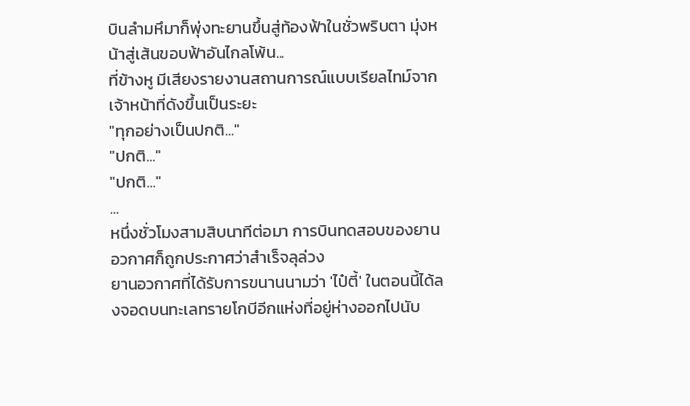บินลำมหึมาก็พุ่งทะยานขึ้นสู่ท้องฟ้าในชั่วพริบตา มุ่งหน้าสู่เส้นขอบฟ้าอันไกลโพ้น...
ที่ข้างหู มีเสียงรายงานสถานการณ์แบบเรียลไทม์จากเจ้าหน้าที่ดังขึ้นเป็นระยะ
"ทุกอย่างเป็นปกติ..."
"ปกติ..."
"ปกติ..."
...
หนึ่งชั่วโมงสามสิบนาทีต่อมา การบินทดสอบของยานอวกาศก็ถูกประกาศว่าสำเร็จลุล่วง
ยานอวกาศที่ได้รับการขนานนามว่า 'ไป๋ตี้' ในตอนนี้ได้ลงจอดบนทะเลทรายโกบีอีกแห่งที่อยู่ห่างออกไปนับ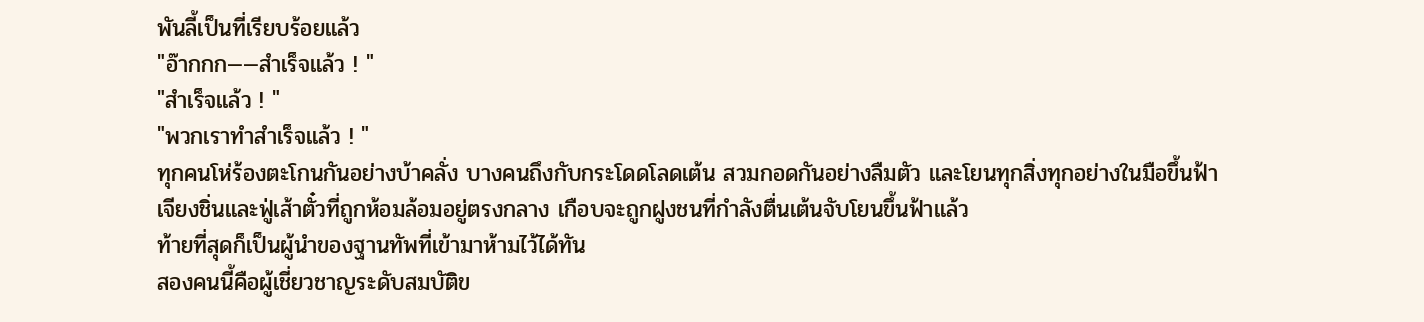พันลี้เป็นที่เรียบร้อยแล้ว
"อ๊ากกก——สำเร็จแล้ว ! "
"สำเร็จแล้ว ! "
"พวกเราทำสำเร็จแล้ว ! "
ทุกคนโห่ร้องตะโกนกันอย่างบ้าคลั่ง บางคนถึงกับกระโดดโลดเต้น สวมกอดกันอย่างลืมตัว และโยนทุกสิ่งทุกอย่างในมือขึ้นฟ้า
เจียงชิ่นและฟู่เส้าตั๋วที่ถูกห้อมล้อมอยู่ตรงกลาง เกือบจะถูกฝูงชนที่กำลังตื่นเต้นจับโยนขึ้นฟ้าแล้ว
ท้ายที่สุดก็เป็นผู้นำของฐานทัพที่เข้ามาห้ามไว้ได้ทัน
สองคนนี้คือผู้เชี่ยวชาญระดับสมบัติข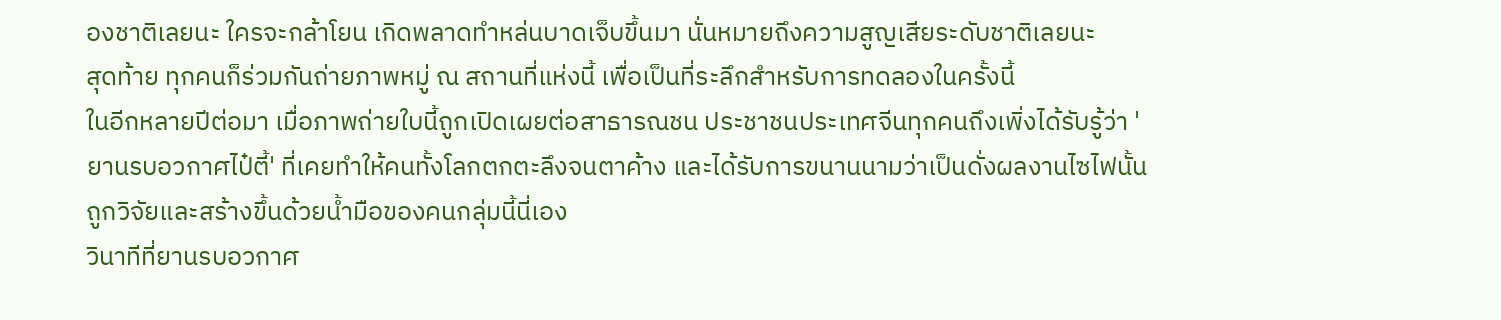องชาติเลยนะ ใครจะกล้าโยน เกิดพลาดทำหล่นบาดเจ็บขึ้นมา นั่นหมายถึงความสูญเสียระดับชาติเลยนะ
สุดท้าย ทุกคนก็ร่วมกันถ่ายภาพหมู่ ณ สถานที่แห่งนี้ เพื่อเป็นที่ระลึกสำหรับการทดลองในครั้งนี้
ในอีกหลายปีต่อมา เมื่อภาพถ่ายใบนี้ถูกเปิดเผยต่อสาธารณชน ประชาชนประเทศจีนทุกคนถึงเพิ่งได้รับรู้ว่า 'ยานรบอวกาศไป๋ตี้' ที่เคยทำให้คนทั้งโลกตกตะลึงจนตาค้าง และได้รับการขนานนามว่าเป็นดั่งผลงานไซไฟนั้น ถูกวิจัยและสร้างขึ้นด้วยน้ำมือของคนกลุ่มนี้นี่เอง
วินาทีที่ยานรบอวกาศ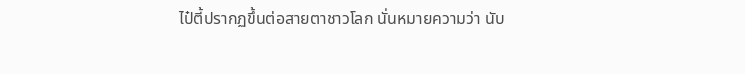ไป๋ตี้ปรากฏขึ้นต่อสายตาชาวโลก นั่นหมายความว่า นับ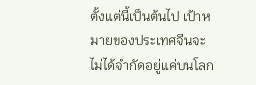ตั้งแต่นี้เป็นต้นไป เป้าหมายของประเทศจีนจะไม่ได้จำกัดอยู่แค่บนโลก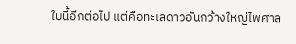ใบนี้อีกต่อไป แต่คือทะเลดาวอันกว้างใหญ่ไพศาล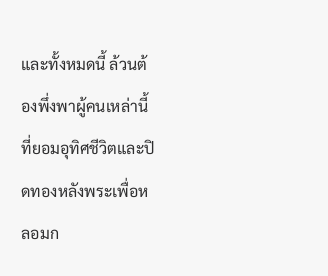และทั้งหมดนี้ ล้วนต้องพึ่งพาผู้คนเหล่านี้ ที่ยอมอุทิศชีวิตและปิดทองหลังพระเพื่อหลอมก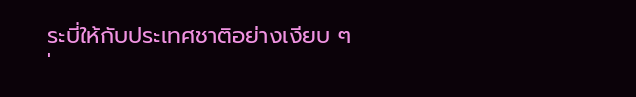ระบี่ให้กับประเทศชาติอย่างเงียบ ๆ
'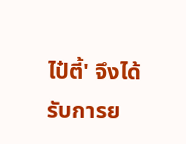ไป๋ตี้' จึงได้รับการย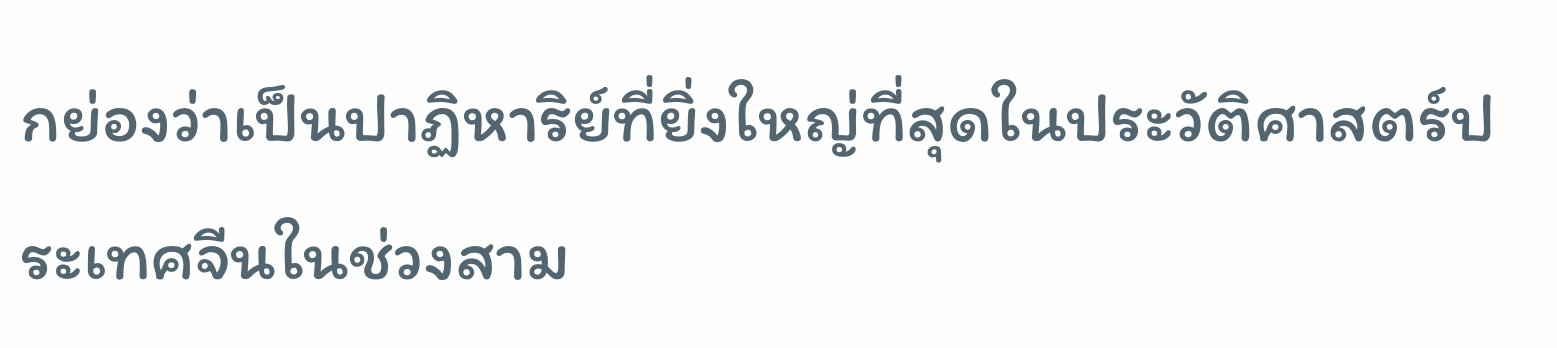กย่องว่าเป็นปาฏิหาริย์ที่ยิ่งใหญ่ที่สุดในประวัติศาสตร์ประเทศจีนในช่วงสาม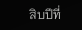สิบปีที่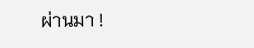ผ่านมา !